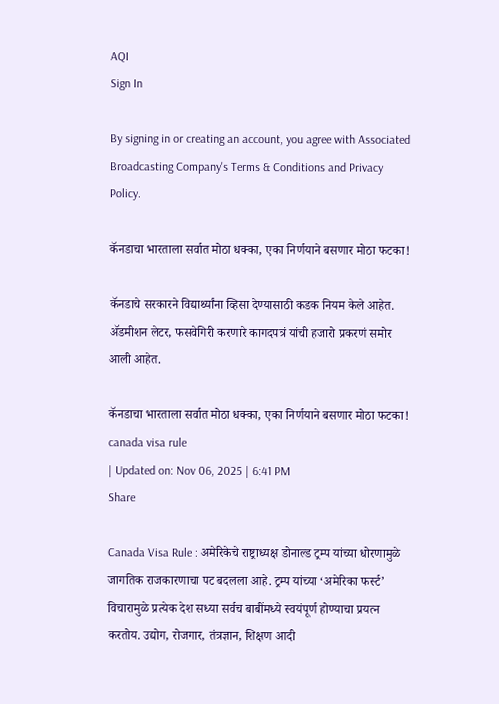AQI
Sign In

By signing in or creating an account, you agree with Associated Broadcasting Company's Terms & Conditions and Privacy Policy.

कॅनडाचा भारताला सर्वात मोठा धक्का, एका निर्णयाने बसणार मोठा फटका!

कॅनडाचे सरकारने विद्यार्थ्यांना व्हिसा देण्यासाठी कडक नियम केले आहेत. ॲडमीशन लेटर, फसवेगिरी करणारे कागदपत्रं यांची हजारो प्रकरणं समोर आली आहेत.

कॅनडाचा भारताला सर्वात मोठा धक्का, एका निर्णयाने बसणार मोठा फटका!
canada visa rule
| Updated on: Nov 06, 2025 | 6:41 PM
Share

Canada Visa Rule : अमेरिकेचे राष्ट्राध्यक्ष डोनाल्ड ट्रम्प यांच्या धोरणामुळे जागतिक राजकारणाचा पट बदलला आहे. ट्रम्प यांच्या ‘अमेरिका फर्स्ट’ विचारामुळे प्रत्येक देश सध्या सर्वच बाबींमध्ये स्वयंपूर्ण होण्याचा प्रयत्न करतोय. उद्योग, रोजगार, तंत्रज्ञान, शिक्षण आदी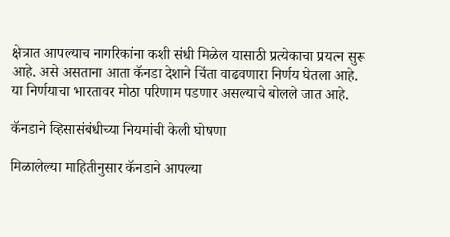क्षेत्रात आपल्याच नागरिकांना कशी संधी मिळेल यासाठी प्रत्येकाचा प्रयत्न सुरू आहे. असे असताना आता कॅनडा देशाने चिंता वाढवणारा निर्णय घेतला आहे. या निर्णयाचा भारतावर मोठा परिणाम पडणार असल्याचे बोलले जात आहे.

कॅनडाने व्हिसासंबंधीच्या नियमांची केली घोषणा

मिळालेल्या माहितीनुसार कॅनडाने आपल्या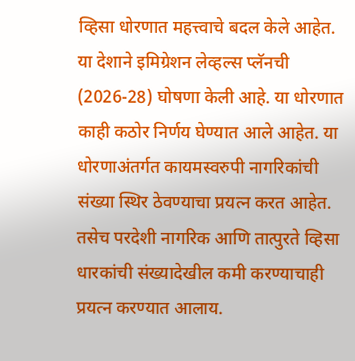व्हिसा धोरणात महत्त्वाचे बदल केले आहेत. या देशाने इमिग्रेशन लेव्हल्स प्लॅनची (2026-28) घोषणा केली आहे. या धोरणात काही कठोर निर्णय घेण्यात आले आहेत. या धोरणाअंतर्गत कायमस्वरुपी नागरिकांची संख्या स्थिर ठेवण्याचा प्रयत्न करत आहेत. तसेच परदेशी नागरिक आणि तात्पुरते व्हिसा धारकांची संख्यादेखील कमी करण्याचाही प्रयत्न करण्यात आलाय.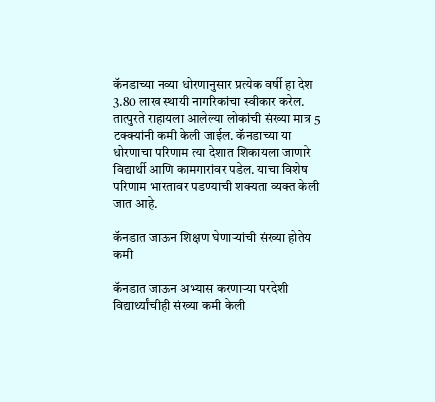कॅनडाच्या नव्या धोरणानुसार प्रत्येक वर्षी हा देश 3.80 लाख स्थायी नागरिकांचा स्वीकार करेल. तात्पुरते राहायला आलेल्या लोकांची संख्या मात्र 5 टक्क्यांनी कमी केली जाईल. कॅनडाच्या या धोरणाचा परिणाम त्या देशात शिकायला जाणारे विद्यार्थी आणि कामगारांवर पडेल. याचा विशेष परिणाम भारतावर पडण्याची शक्यता व्यक्त केली जात आहे.

कॅनडात जाऊन शिक्षण घेणाऱ्यांची संख्या होतेय कमी

कॅनडात जाऊन अभ्यास करणाऱ्या परदेशी विद्यार्थ्यांचीही संख्या कमी केली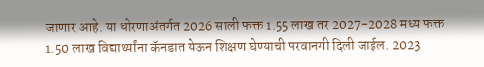जाणार आहे. या धोरणाअंतर्गत 2026 साली फक्त 1.55 लाख तर 2027-2028 मध्य फक्त 1.50 लाख विद्यार्थ्यांना कॅनडात येऊन शिक्षण घेण्याची परवानगी दिली जाईल. 2023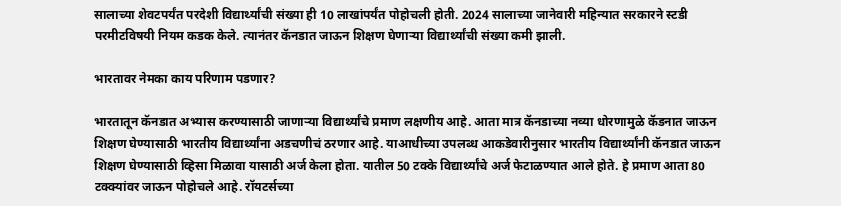सालाच्या शेवटपर्यंत परदेशी विद्यार्थ्यांची संख्या ही 10 लाखांपर्यंत पोहोचली होती. 2024 सालाच्या जानेवारी महिन्यात सरकारने स्टडी परमीटविषयी नियम कडक केले. त्यानंतर कॅनडात जाऊन शिक्षण घेणाऱ्या विद्यार्थ्यांची संख्या कमी झाली.

भारतावर नेमका काय परिणाम पडणार?

भारतातून कॅनडात अभ्यास करण्यासाठी जाणाऱ्या विद्यार्थ्यांचे प्रमाण लक्षणीय आहे. आता मात्र कॅनडाच्या नव्या धोरणामुळे कॅडनात जाऊन शिक्षण घेण्यासाठी भारतीय विद्यार्थ्यांना अडचणीचं ठरणार आहे. याआधीच्या उपलब्ध आकडेवारीनुसार भारतीय विद्यार्थ्यांनी कॅनडात जाऊन शिक्षण घेण्यासाठी व्हिसा मिळावा यासाठी अर्ज केला होता. यातील 50 टक्के विद्यार्थ्यांचे अर्ज फेटाळण्यात आले होते. हे प्रमाण आता 80 टक्क्यांवर जाऊन पोहोचले आहे. रॉयटर्सच्या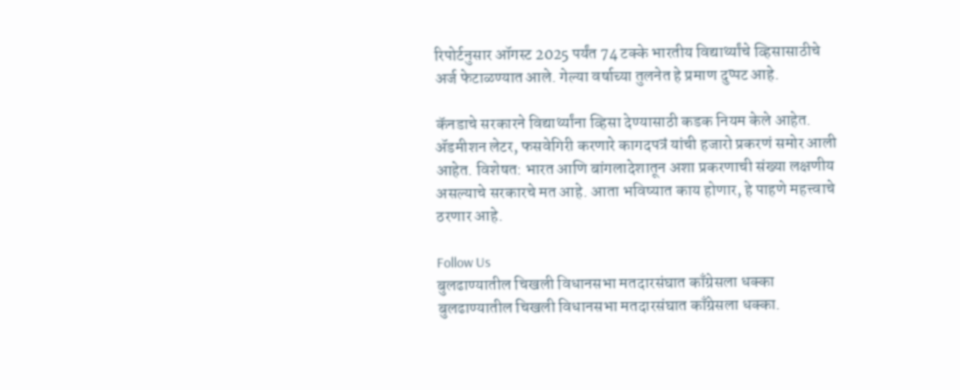रिपोर्टनुसार ऑगस्ट 2025 पर्यंत 74 टक्के भारतीय विद्यार्थ्यांचे व्हिसासाठीचे अर्ज फेटाळण्यात आले. गेल्या वर्षाच्या तुलनेत हे प्रमाण दुप्पट आहे.

कॅनडाचे सरकारने विद्यार्थ्यांना व्हिसा देण्यासाठी कडक नियम केले आहेत. ॲडमीशन लेटर, फसवेगिरी करणारे कागदपत्रं यांची हजारो प्रकरणं समोर आली आहेत. विशेषत: भारत आणि बांगलादेशातून अशा प्रकरणाची संख्या लक्षणीय असल्याचे सरकारचे मत आहे. आता भविष्यात काय होणार, हे पाहणे महत्त्वाचे ठरणार आहे.

Follow Us
बुलढाण्यातील चिखली विधानसभा मतदारसंघात काँग्रेसला धक्का
बुलढाण्यातील चिखली विधानसभा मतदारसंघात काँग्रेसला धक्का.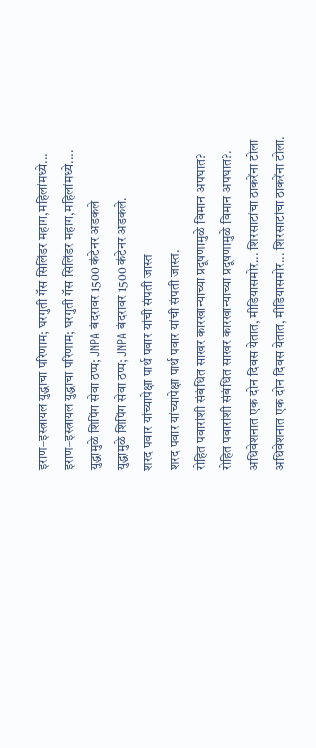इराण–इस्त्रायल युद्धाचा परिणाम; घरगुती गॅस सिलिंडर महाग,महिलांमध्ये...
इराण–इस्त्रायल युद्धाचा परिणाम; घरगुती गॅस सिलिंडर महाग,महिलांमध्ये....
युद्धामुळे शिपिंग सेवा ठप्प; JNPA बंदरावर 1500 कंटेनर अडकले
युद्धामुळे शिपिंग सेवा ठप्प; JNPA बंदरावर 1500 कंटेनर अडकले.
शरद पवार यांच्यापेक्षा पार्थ पवार यांची संपती जास्त
शरद पवार यांच्यापेक्षा पार्थ पवार यांची संपती जास्त.
रोहित पवारांशी संबंधित साखर कारखान्याच्या प्रदूषणामुळे विमान अपघात?
रोहित पवारांशी संबंधित साखर कारखान्याच्या प्रदूषणामुळे विमान अपघात?.
अधिवेशनात एक दोन दिवस येतात, मीडियासमोर... शिरसाटांचा ठाकरेंना टोला
अधिवेशनात एक दोन दिवस येतात, मीडियासमोर... शिरसाटांचा ठाकरेंना टोला.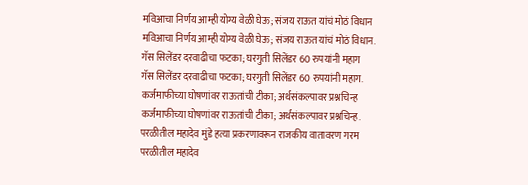मविआचा निर्णय आम्ही योग्य वेळी घेऊ; संजय राऊत यांचं मोठं विधान
मविआचा निर्णय आम्ही योग्य वेळी घेऊ; संजय राऊत यांचं मोठं विधान.
गॅस सिलेंडर दरवाढीचा फटका; घरगुती सिलेंडर 60 रुपयांनी महाग
गॅस सिलेंडर दरवाढीचा फटका; घरगुती सिलेंडर 60 रुपयांनी महाग.
कर्जमाफीच्या घोषणांवर राऊतांची टीका; अर्थसंकल्पावर प्रश्नचिन्ह
कर्जमाफीच्या घोषणांवर राऊतांची टीका; अर्थसंकल्पावर प्रश्नचिन्ह.
परळीतील महादेव मुंडे हत्या प्रकरणावरून राजकीय वातावरण गरम
परळीतील महादेव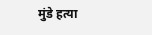मुंडे हत्या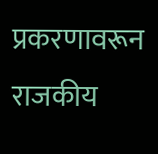प्रकरणावरून राजकीय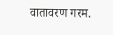वातावरण गरम.